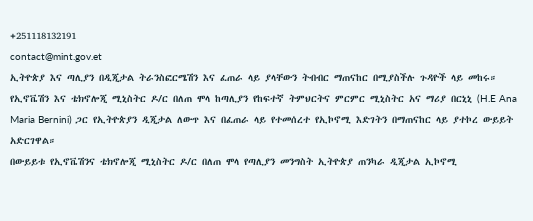+251118132191
contact@mint.gov.et
ኢትዮጵያ እና ጣሊያን በዲጂታል ትራንስፎርሜሽን እና ፈጠራ ላይ ያላቸውን ትብብር ማጠናከር በሚያስችሉ ጉዳዮች ላይ መከሩ።
የኢኖቬሽን እና ቴክኖሎጂ ሚኒስትር ዶ/ር በለጠ ሞላ ከጣሊያን የከፍተኛ ትምህርትና ምርምር ሚኒስትር አና ማሪያ በርኒኒ (H.E Ana Maria Bernini) ጋር የኢትዮጵያን ዲጂታል ለውጥ እና በፈጠራ ላይ የተመሰረተ የኢኮኖሚ እድገትን በማጠናከር ላይ ያተኮረ ውይይት አድርገዋል።
በውይይቱ የኢኖቬሽንና ቴክኖሎጂ ሚኒስትር ዶ/ር በለጠ ሞላ የጣሊያን መንግስት ኢትዮጵያ ጠንካራ ዲጂታል ኢኮኖሚ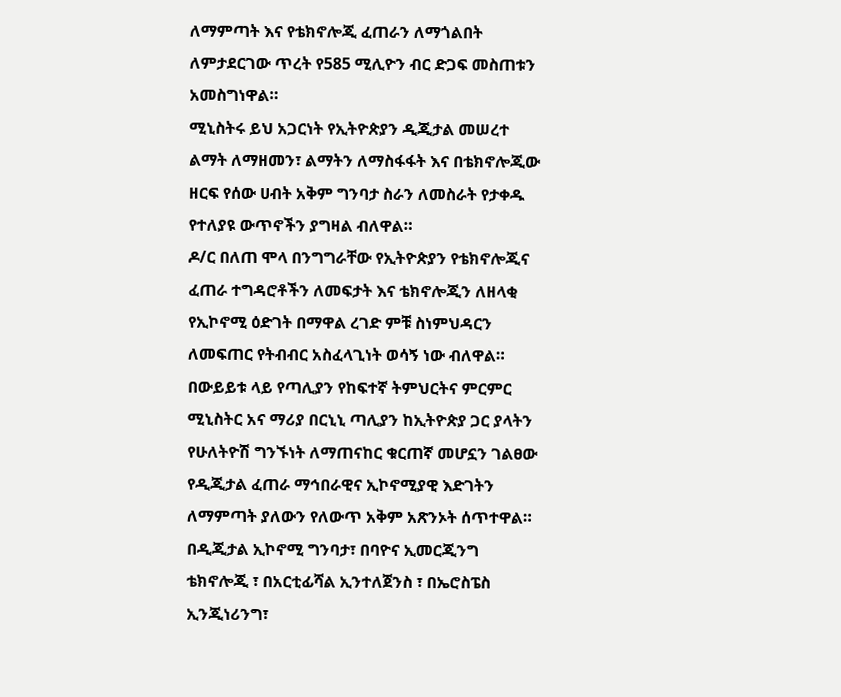ለማምጣት እና የቴክኖሎጂ ፈጠራን ለማጎልበት ለምታደርገው ጥረት የ585 ሚሊዮን ብር ድጋፍ መስጠቱን አመስግነዋል።
ሚኒስትሩ ይህ አጋርነት የኢትዮጵያን ዲጂታል መሠረተ ልማት ለማዘመን፣ ልማትን ለማስፋፋት እና በቴክኖሎጂው ዘርፍ የሰው ሀብት አቅም ግንባታ ስራን ለመስራት የታቀዱ የተለያዩ ውጥኖችን ያግዛል ብለዋል።
ዶ/ር በለጠ ሞላ በንግግራቸው የኢትዮጵያን የቴክኖሎጂና ፈጠራ ተግዳሮቶችን ለመፍታት እና ቴክኖሎጂን ለዘላቂ የኢኮኖሚ ዕድገት በማዋል ረገድ ምቹ ስነምህዳርን ለመፍጠር የትብብር አስፈላጊነት ወሳኝ ነው ብለዋል።
በውይይቱ ላይ የጣሊያን የከፍተኛ ትምህርትና ምርምር ሚኒስትር አና ማሪያ በርኒኒ ጣሊያን ከኢትዮጵያ ጋር ያላትን የሁለትዮሽ ግንኙነት ለማጠናከር ቁርጠኛ መሆኗን ገልፀው የዲጂታል ፈጠራ ማኅበራዊና ኢኮኖሚያዊ እድገትን ለማምጣት ያለውን የለውጥ አቅም አጽንኦት ሰጥተዋል።
በዲጂታል ኢኮኖሚ ግንባታ፣ በባዮና ኢመርጂንግ ቴክኖሎጂ ፣ በአርቲፊሻል ኢንተለጀንስ ፣ በኤሮስፔስ ኢንጂነሪንግ፣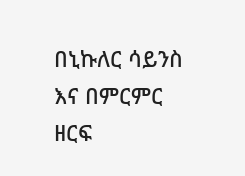በኒኩለር ሳይንስ እና በምርምር ዘርፍ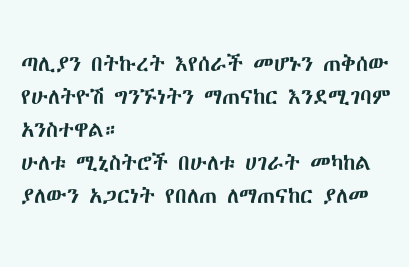ጣሊያን በትኩረት እየሰራች መሆኑን ጠቅሰው የሁለትዮሽ ግንኙነትን ማጠናከር እንደሚገባም አንስተዋል።
ሁለቱ ሚኒስትሮች በሁለቱ ሀገራት መካከል ያለውን አጋርነት የበለጠ ለማጠናከር ያለመ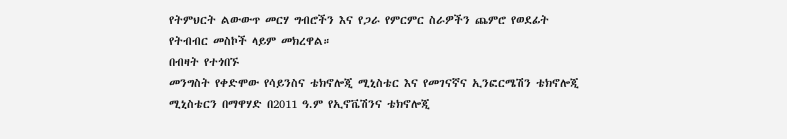የትምህርት ልውውጥ መርሃ ግብሮችን እና የጋራ የምርምር ስራዎችን ጨምሮ የወደፊት የትብብር መስኮች ላይም መክረዋል።
በብዛት የተጎበኙ
መንግስት የቀድሞው የሳይንስና ቴክኖሎጂ ሚኒስቴር እና የመገናኛና ኢንፎርሜሽን ቴክኖሎጂ ሚኒስቴርን በማዋሃድ በ2011 ዓ.ም የኢኖቬሽንና ቴክኖሎጂ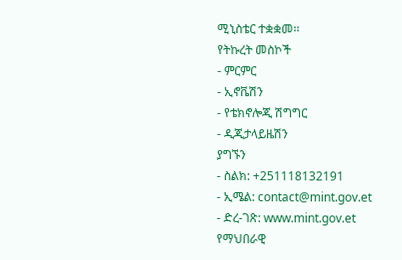ሚኒስቴር ተቋቋመ፡፡
የትኩረት መስኮች
- ምርምር
- ኢኖቬሽን
- የቴክኖሎጂ ሽግግር
- ዲጂታላይዜሽን
ያግኙን
- ስልክ: +251118132191
- ኢሜል: contact@mint.gov.et
- ድረ-ገጽ: www.mint.gov.et
የማህበራዊ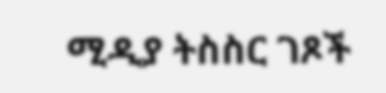ሚዲያ ትስስር ገጾች